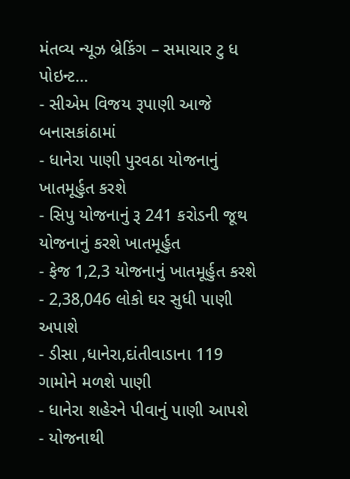મંતવ્ય ન્યૂઝ બ્રેકિંગ – સમાચાર ટુ ધ પોઇન્ટ…
- સીએમ વિજય રૂપાણી આજે બનાસકાંઠામાં
- ધાનેરા પાણી પુરવઠા યોજનાનું ખાતમૂર્હુત કરશે
- સિપુ યોજનાનું રૂ 241 કરોડની જૂથ યોજનાનું કરશે ખાતમૂર્હુત
- ફેજ 1,2,3 યોજનાનું ખાતમૂર્હુત કરશે
- 2,38,046 લોકો ઘર સુધી પાણી અપાશે
- ડીસા ,ધાનેરા,દાંતીવાડાના 119 ગામોને મળશે પાણી
- ધાનેરા શહેરને પીવાનું પાણી આપશે
- યોજનાથી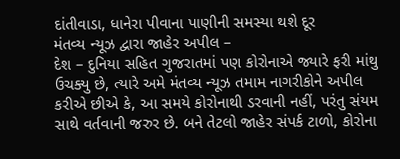દાંતીવાડા, ધાનેરા પીવાના પાણીની સમસ્યા થશે દૂર
મંતવ્ય ન્યૂઝ દ્વારા જાહેર અપીલ –
દેશ – દુનિયા સહિત ગુજરાતમાં પણ કોરોનાએ જ્યારે ફરી માંથુ ઉચક્યુ છે, ત્યારે અમે મંતવ્ય ન્યૂઝ તમામ નાગરીકોને અપીલ કરીએ છીએ કે, આ સમયે કોરોનાથી ડરવાની નહીં, પરંતુ સંયમ સાથે વર્તવાની જરુર છે. બને તેટલો જાહેર સંપર્ક ટાળો, કોરોના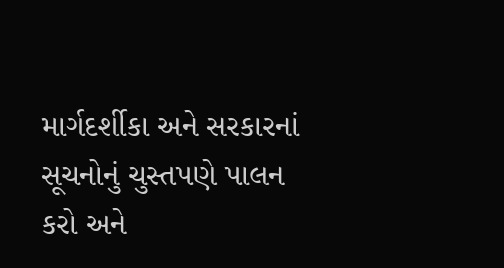માર્ગદર્શીકા અને સરકારનાં સૂચનોનું ચુસ્તપણે પાલન કરો અને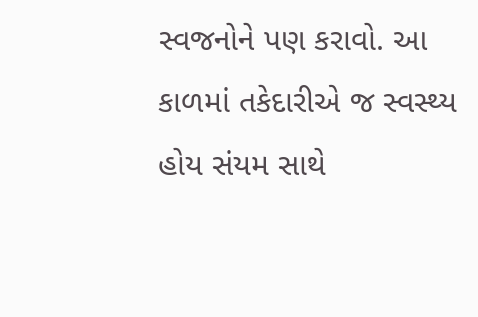સ્વજનોને પણ કરાવો. આ કાળમાં તકેદારીએ જ સ્વસ્થ્ય હોય સંયમ સાથે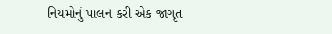નિયમોનું પાલન કરી એક જાગૃત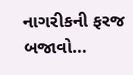નાગરીકની ફરજ બજાવો…